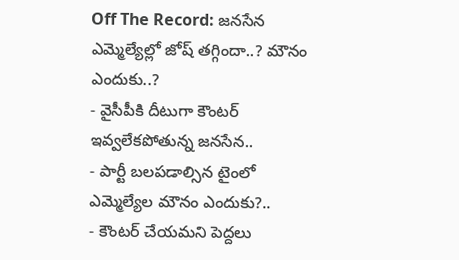Off The Record: జనసేన ఎమ్మెల్యేల్లో జోష్ తగ్గిందా..? మౌనం ఎందుకు..?
- వైసీపీకి దీటుగా కౌంటర్ ఇవ్వలేకపోతున్న జనసేన..
- పార్టీ బలపడాల్సిన టైంలో ఎమ్మెల్యేల మౌనం ఎందుకు?..
- కౌంటర్ చేయమని పెద్దలు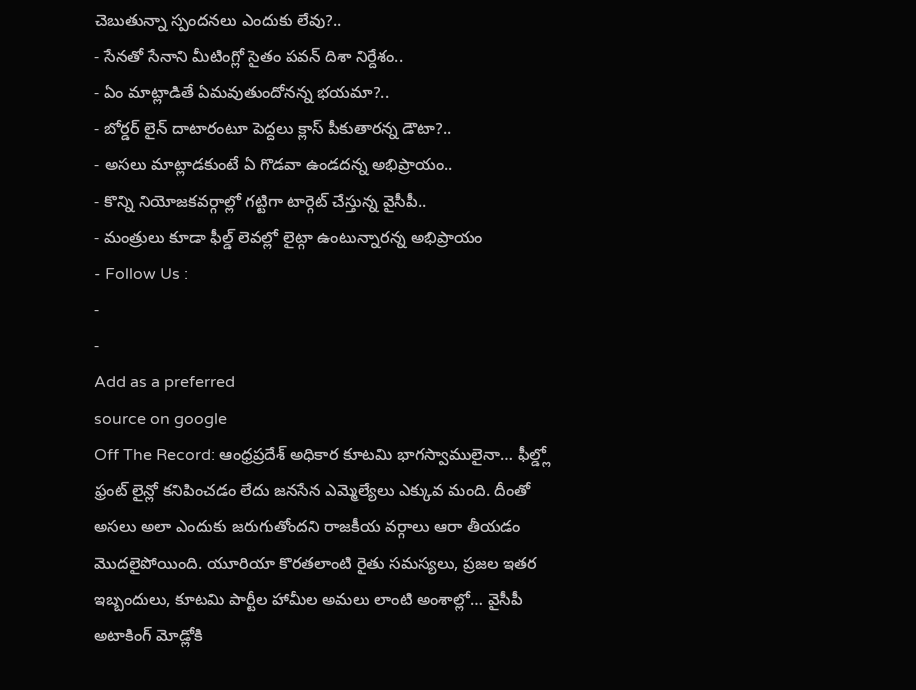చెబుతున్నా స్పందనలు ఎందుకు లేవు?..
- సేనతో సేనాని మీటింగ్లో సైతం పవన్ దిశా నిర్దేశం..
- ఏం మాట్లాడితే ఏమవుతుందోనన్న భయమా?..
- బోర్డర్ లైన్ దాటారంటూ పెద్దలు క్లాస్ పీకుతారన్న డౌటా?..
- అసలు మాట్లాడకుంటే ఏ గొడవా ఉండదన్న అభిప్రాయం..
- కొన్ని నియోజకవర్గాల్లో గట్టిగా టార్గెట్ చేస్తున్న వైసీపీ..
- మంత్రులు కూడా ఫీల్డ్ లెవల్లో లైట్గా ఉంటున్నారన్న అభిప్రాయం
- Follow Us :
-
-
Add as a preferred
source on google
Off The Record: ఆంధ్రప్రదేశ్ అధికార కూటమి భాగస్వాములైనా… ఫీల్డ్లో ఫ్రంట్ లైన్లో కనిపించడం లేదు జనసేన ఎమ్మెల్యేలు ఎక్కువ మంది. దీంతో అసలు అలా ఎందుకు జరుగుతోందని రాజకీయ వర్గాలు ఆరా తీయడం మొదలైపోయింది. యూరియా కొరతలాంటి రైతు సమస్యలు, ప్రజల ఇతర ఇబ్బందులు, కూటమి పార్టీల హామీల అమలు లాంటి అంశాల్లో… వైసీపీ అటాకింగ్ మోడ్లోకి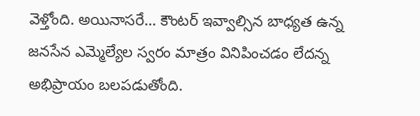వెళ్తోంది. అయినాసరే… కౌంటర్ ఇవ్వాల్సిన బాధ్యత ఉన్న జనసేన ఎమ్మెల్యేల స్వరం మాత్రం వినిపించడం లేదన్న అభిప్రాయం బలపడుతోంది.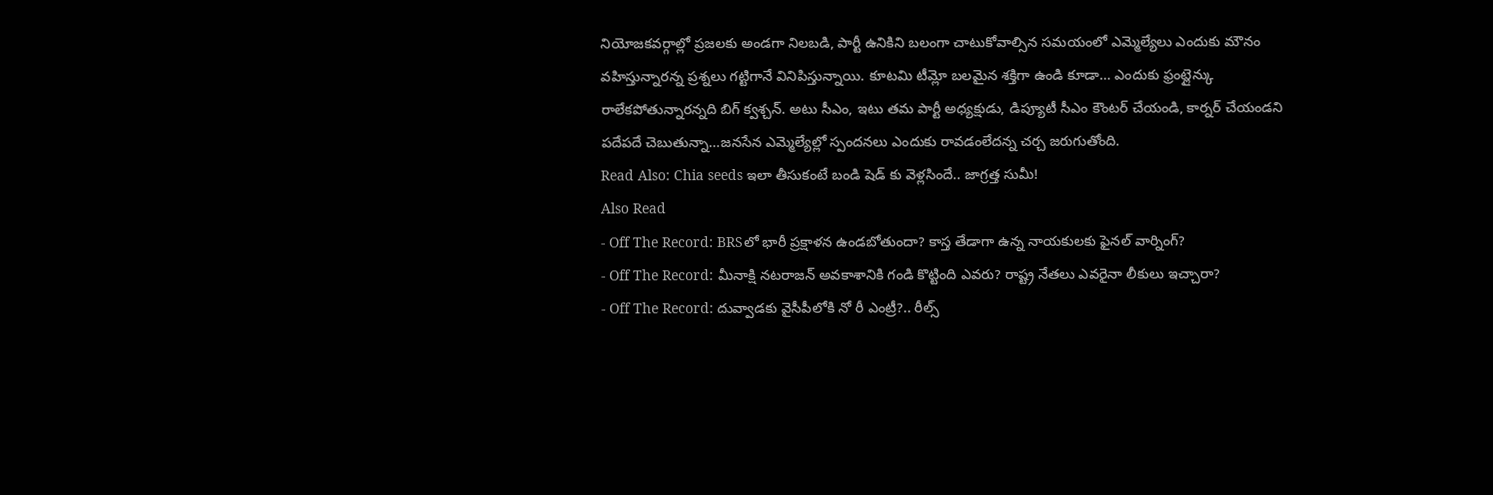నియోజకవర్గాల్లో ప్రజలకు అండగా నిలబడి, పార్టీ ఉనికిని బలంగా చాటుకోవాల్సిన సమయంలో ఎమ్మెల్యేలు ఎందుకు మౌనం వహిస్తున్నారన్న ప్రశ్నలు గట్టిగానే వినిపిస్తున్నాయి. కూటమి టీమ్లో బలమైన శక్తిగా ఉండి కూడా… ఎందుకు ఫ్రంట్లైన్కు రాలేకపోతున్నారన్నది బిగ్ క్వశ్చన్. అటు సీఎం, ఇటు తమ పార్టీ అధ్యక్షుడు, డిప్యూటీ సీఎం కౌంటర్ చేయండి, కార్నర్ చేయండని పదేపదే చెబుతున్నా…జనసేన ఎమ్మెల్యేల్లో స్పందనలు ఎందుకు రావడంలేదన్న చర్చ జరుగుతోంది.
Read Also: Chia seeds ఇలా తీసుకంటే బండి షెడ్ కు వెళ్లసిందే.. జాగ్రత్త సుమీ!
Also Read
- Off The Record: BRSలో భారీ ప్రక్షాళన ఉండబోతుందా? కాస్త తేడాగా ఉన్న నాయకులకు ఫైనల్ వార్నింగ్?
- Off The Record: మీనాక్షి నటరాజన్ అవకాశానికి గండి కొట్టింది ఎవరు? రాష్ట్ర నేతలు ఎవరైనా లీకులు ఇచ్చారా?
- Off The Record: దువ్వాడకు వైసీపీలోకి నో రీ ఎంట్రీ?.. రీల్స్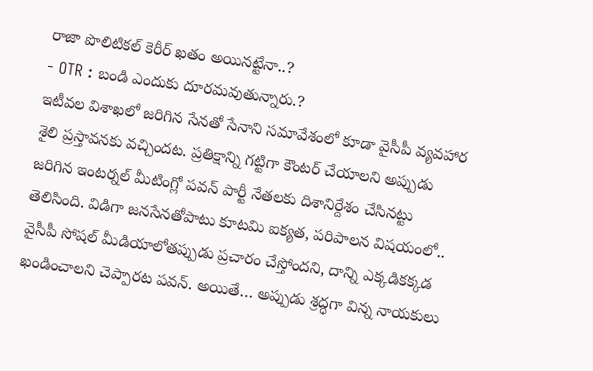రాజా పొలిటికల్ కెరీర్ ఖతం అయినట్టేనా..?
- OTR : బండి ఎందుకు దూరమవుతున్నారు.?
ఇటీవల విశాఖలో జరిగిన సేనతో సేనాని సమావేశంలో కూడా వైసీపీ వ్యవహార శైలి ప్రస్తావనకు వచ్చిందట. ప్రతిక్షాన్ని గట్టిగా కౌంటర్ చేయాలని అప్పుడు జరిగిన ఇంటర్నల్ మీటింగ్లో పవన్ పార్టీ నేతలకు దిశానిర్దేశం చేసినట్టు తెలిసింది. విడిగా జనసేనతోపాటు కూటమి ఐక్యత, పరిపాలన విషయంలో.. వైసీపీ సోషల్ మీడియాలోతప్పుడు ప్రచారం చేస్తోందని, దాన్ని ఎక్కడికక్కడ ఖండించాలని చెప్పారట పవన్. అయితే… అప్పుడు శ్రద్ధగా విన్న నాయకులు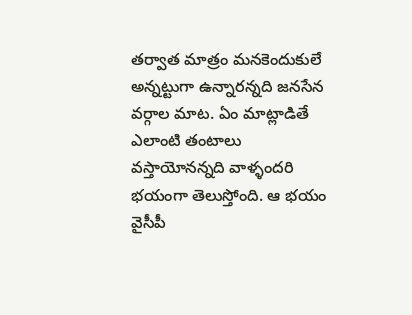తర్వాత మాత్రం మనకెందుకులే అన్నట్టుగా ఉన్నారన్నది జనసేన వర్గాల మాట. ఏం మాట్లాడితే ఎలాంటి తంటాలు వస్తాయోనన్నది వాళ్ళందరి భయంగా తెలుస్తోంది. ఆ భయం వైసీపీ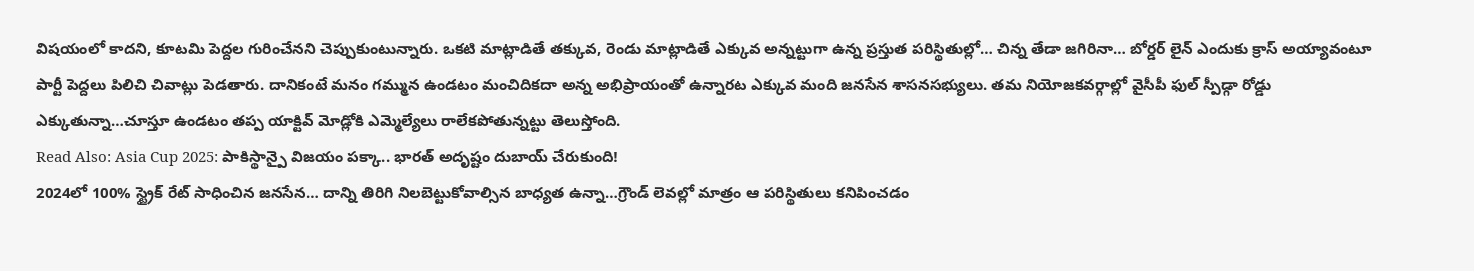విషయంలో కాదని, కూటమి పెద్దల గురించేనని చెప్పుకుంటున్నారు. ఒకటి మాట్లాడితే తక్కువ, రెండు మాట్లాడితే ఎక్కువ అన్నట్టుగా ఉన్న ప్రస్తుత పరిస్థితుల్లో… చిన్న తేడా జగిరినా… బోర్డర్ లైన్ ఎందుకు క్రాస్ అయ్యావంటూ పార్టీ పెద్దలు పిలిచి చివాట్లు పెడతారు. దానికంటే మనం గమ్మున ఉండటం మంచిదికదా అన్న అభిప్రాయంతో ఉన్నారట ఎక్కువ మంది జనసేన శాసనసభ్యులు. తమ నియోజకవర్గాల్లో వైసీపీ ఫుల్ స్పీడ్గా రోడ్డు ఎక్కుతున్నా…చూస్తూ ఉండటం తప్ప యాక్టివ్ మోడ్లోకి ఎమ్మెల్యేలు రాలేకపోతున్నట్టు తెలుస్తోంది.
Read Also: Asia Cup 2025: పాకిస్థాన్పై విజయం పక్కా.. భారత్ అదృష్టం దుబాయ్ చేరుకుంది!
2024లో 100% స్ట్రైక్ రేట్ సాధించిన జనసేన… దాన్ని తిరిగి నిలబెట్టుకోవాల్సిన బాధ్యత ఉన్నా…గ్రౌండ్ లెవల్లో మాత్రం ఆ పరిస్థితులు కనిపించడం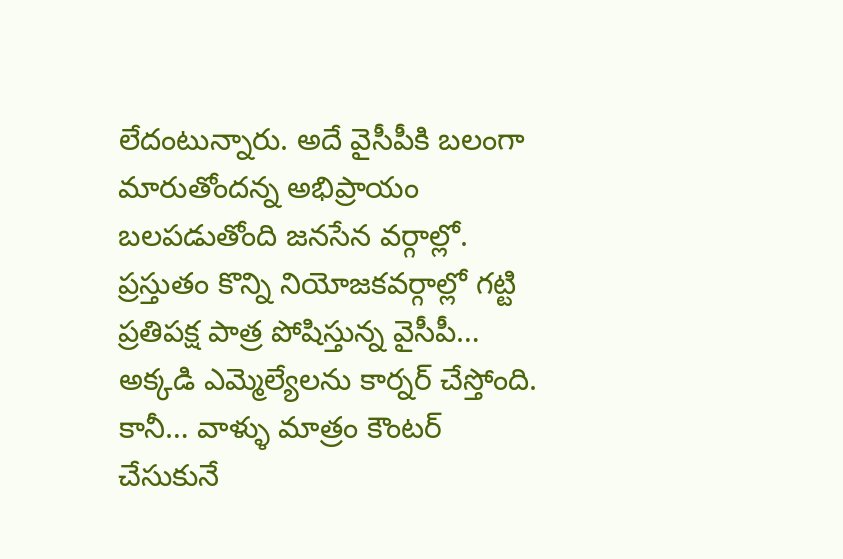లేదంటున్నారు. అదే వైసీపీకి బలంగా మారుతోందన్న అభిప్రాయం బలపడుతోంది జనసేన వర్గాల్లో. ప్రస్తుతం కొన్ని నియోజకవర్గాల్లో గట్టి ప్రతిపక్ష పాత్ర పోషిస్తున్న వైసీపీ… అక్కడి ఎమ్మెల్యేలను కార్నర్ చేస్తోంది. కానీ… వాళ్ళు మాత్రం కౌంటర్ చేసుకునే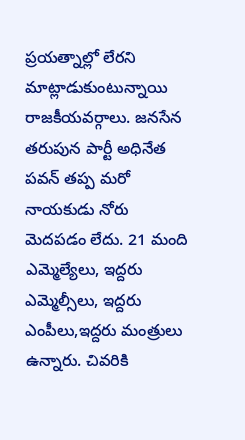ప్రయత్నాల్లో లేరని మాట్లాడుకుంటున్నాయి రాజకీయవర్గాలు. జనసేన తరుపున పార్టీ అధినేత పవన్ తప్ప మరో నాయకుడు నోరు మెదపడం లేదు. 21 మంది ఎమ్మెల్యేలు, ఇద్దరు ఎమ్మెల్సీలు, ఇద్దరు ఎంపీలు,ఇద్దరు మంత్రులు ఉన్నారు. చివరికి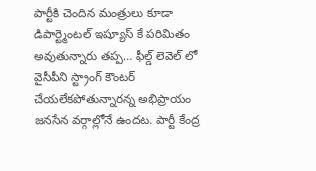పార్టీకి చెందిన మంత్రులు కూడా డిపార్ట్మెంటల్ ఇష్యూస్ కే పరిమితం అవుతున్నారు తప్ప… ఫీల్డ్ లెవెల్ లో వైసీపీని స్ట్రాంగ్ కౌంటర్ చేయలేకపోతున్నారన్న అభిప్రాయం జనసేన వర్గాల్లోనే ఉందట. పార్టీ కేంద్ర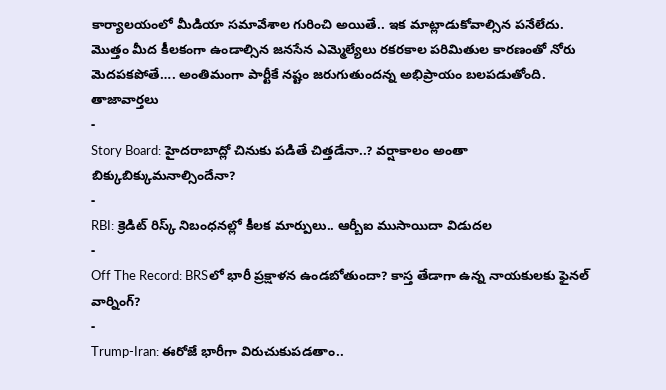కార్యాలయంలో మీడియా సమావేశాల గురించి అయితే.. ఇక మాట్లాడుకోవాల్సిన పనేలేదు. మొత్తం మీద కీలకంగా ఉండాల్సిన జనసేన ఎమ్మెల్యేలు రకరకాల పరిమితుల కారణంతో నోరు మెదపకపోతే…. అంతిమంగా పార్టీకే నష్టం జరుగుతుందన్న అభిప్రాయం బలపడుతోంది.
తాజావార్తలు
-
Story Board: హైదరాబాద్లో చినుకు పడితే చిత్తడేనా..? వర్షాకాలం అంతా బిక్కుబిక్కుమనాల్సిందేనా?
-
RBI: క్రెడిట్ రిస్క్ నిబంధనల్లో కీలక మార్పులు.. ఆర్బీఐ ముసాయిదా విడుదల
-
Off The Record: BRSలో భారీ ప్రక్షాళన ఉండబోతుందా? కాస్త తేడాగా ఉన్న నాయకులకు ఫైనల్ వార్నింగ్?
-
Trump-Iran: ఈరోజే భారీగా విరుచుకుపడతాం..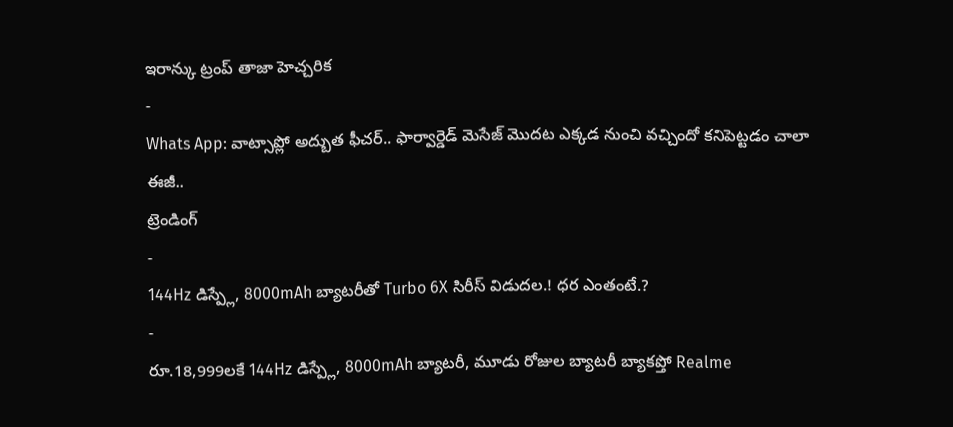ఇరాన్కు ట్రంప్ తాజా హెచ్చరిక
-
Whats App: వాట్సాప్లో అద్బుత ఫీచర్.. ఫార్వార్డెడ్ మెసేజ్ మొదట ఎక్కడ నుంచి వచ్చిందో కనిపెట్టడం చాలా ఈజీ..
ట్రెండింగ్
-
144Hz డిస్ప్లే, 8000mAh బ్యాటరీతో Turbo 6X సిరీస్ విడుదల.! ధర ఎంతంటే.?
-
రూ.18,999లకే 144Hz డిస్ప్లే, 8000mAh బ్యాటరీ, మూడు రోజుల బ్యాటరీ బ్యాకప్తో Realme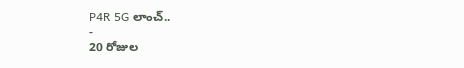P4R 5G లాంచ్..
-
20 రోజుల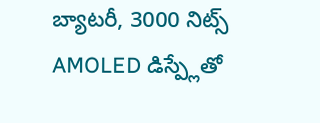బ్యాటరీ, 3000 నిట్స్ AMOLED డిస్ప్లేతో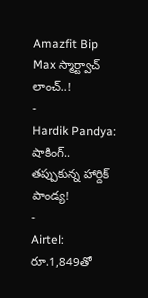Amazfit Bip Max స్మార్ట్వాచ్ లాంచ్..!
-
Hardik Pandya: షాకింగ్.. తప్పుకున్న హార్దిక్ పాండ్య!
-
Airtel: రూ.1,849తో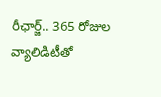రీఛార్జ్.. 365 రోజుల వ్యాలిడిటీతో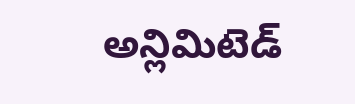అన్లిమిటెడ్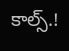కాల్స్.!